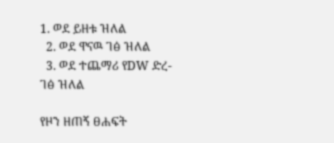1. ወደ ይዘቱ ዝለል
  2. ወደ ዋናዉ ገፅ ዝለል
  3. ወደ ተጨማሪ የDW ድረ-ገፅ ዝለል

የዞን ዘጠኝ ፀሐፍት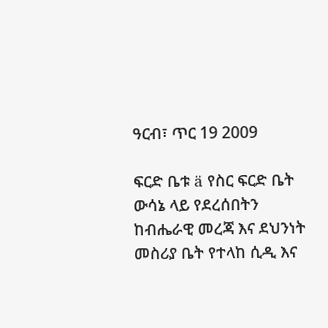ዓርብ፣ ጥር 19 2009

ፍርድ ቤቱ ä የስር ፍርድ ቤት ውሳኔ ላይ የደረሰበትን ከብሔራዊ መረጃ እና ደህንነት መስሪያ ቤት የተላከ ሲዲ እና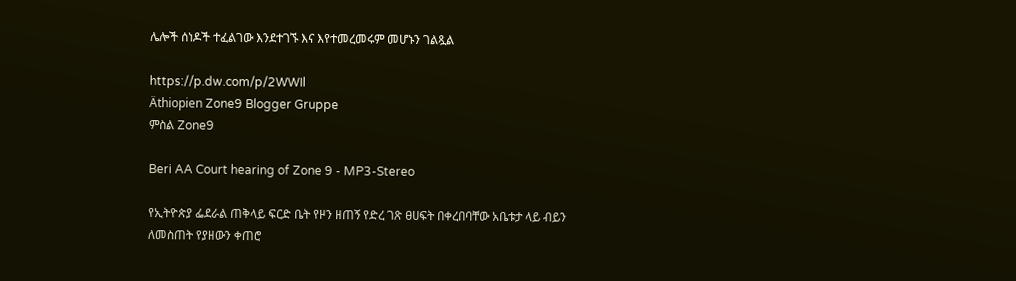ሌሎች ሰነዶች ተፈልገው እንደተገኙ እና እየተመረመሩም መሆኑን ገልጿል

https://p.dw.com/p/2WWIl
Äthiopien Zone9 Blogger Gruppe
ምስል Zone9

Beri AA Court hearing of Zone 9 - MP3-Stereo

የኢትዮጵያ ፌደራል ጠቅላይ ፍርድ ቤት የዞን ዘጠኝ የድረ ገጽ ፀሀፍት በቀረበባቸው አቤቱታ ላይ ብይን ለመስጠት የያዘውን ቀጠሮ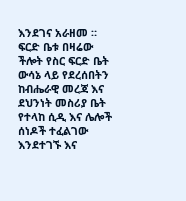እንደገና አራዘመ ። ፍርድ ቤቱ በዛሬው ችሎት የስር ፍርድ ቤት ውሳኔ ላይ የደረሰበትን ከብሔራዊ መረጃ እና ደህንነት መስሪያ ቤት የተላከ ሲዲ እና ሌሎች ሰነዶች ተፈልገው እንደተገኙ እና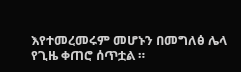እየተመረመሩም መሆኑን በመግለፅ ሌላ የጊዜ ቀጠሮ ሰጥቷል ።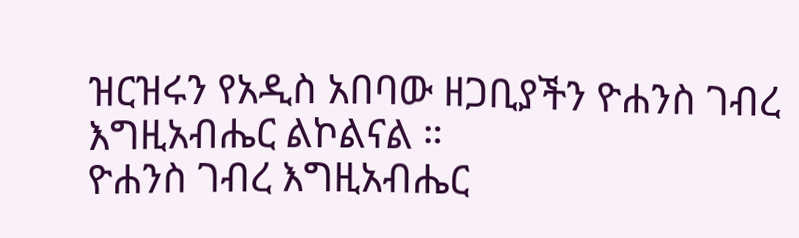ዝርዝሩን የአዲስ አበባው ዘጋቢያችን ዮሐንስ ገብረ እግዚአብሔር ልኮልናል ።
ዮሐንስ ገብረ እግዚአብሔር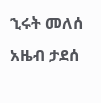ኂሩት መለሰ
አዜብ ታደሰ